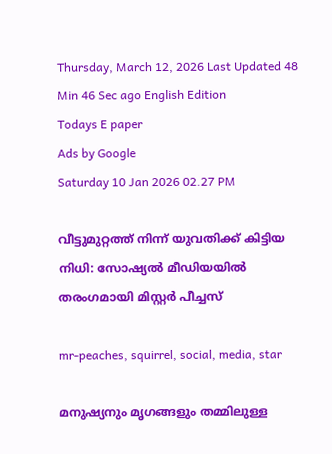Thursday, March 12, 2026 Last Updated 48 Min 46 Sec ago English Edition
Todays E paper
Ads by Google
Saturday 10 Jan 2026 02.27 PM

വീട്ടുമുറ്റത്ത് നിന്ന് യുവതിക്ക് കിട്ടിയ നിധി: സോഷ്യല്‍ മീഡിയയില്‍ തരംഗമായി മിസ്റ്റര്‍ പീച്ചസ്

mr-peaches, squirrel, social, media, star

മനുഷ്യനും മൃഗങ്ങളും തമ്മിലുള്ള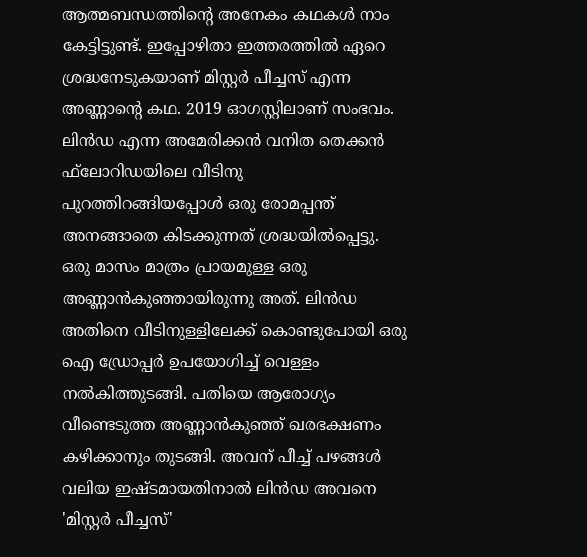ആത്മബന്ധത്തിന്റെ അനേകം കഥകള്‍ നാം കേട്ടിട്ടുണ്ട്. ഇപ്പോഴിതാ ഇത്തരത്തില്‍ ഏറെ ശ്രദ്ധനേടുകയാണ് മിസ്റ്റര്‍ പീച്ചസ് എന്ന അണ്ണാന്റെ കഥ. 2019 ഓഗസ്റ്റിലാണ് സംഭവം. ലിന്‍ഡ എന്ന അമേരിക്കന്‍ വനിത തെക്കന്‍ ഫ്‌ലോറിഡയിലെ വീടിനു പുറത്തിറങ്ങിയപ്പോള്‍ ഒരു രോമപ്പന്ത് അനങ്ങാതെ കിടക്കുന്നത് ശ്രദ്ധയില്‍പ്പെട്ടു. ഒരു മാസം മാത്രം പ്രായമുള്ള ഒരു അണ്ണാന്‍കുഞ്ഞായിരുന്നു അത്. ലിന്‍ഡ അതിനെ വീടിനുള്ളിലേക്ക് കൊണ്ടുപോയി ഒരു ഐ ഡ്രോപ്പര്‍ ഉപയോഗിച്ച് വെള്ളം നല്‍കിത്തുടങ്ങി. പതിയെ ആരോഗ്യം വീണ്ടെടുത്ത അണ്ണാന്‍കുഞ്ഞ് ഖരഭക്ഷണം കഴിക്കാനും തുടങ്ങി. അവന് പീച്ച് പഴങ്ങള്‍ വലിയ ഇഷ്ടമായതിനാല്‍ ലിന്‍ഡ അവനെ 'മിസ്റ്റര്‍ പീച്ചസ്'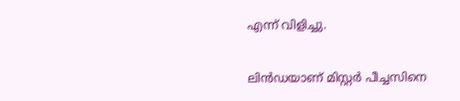എന്ന് വിളിച്ചു.

ലിന്‍ഡയാണ് മിസ്റ്റര്‍ പീച്ചസിനെ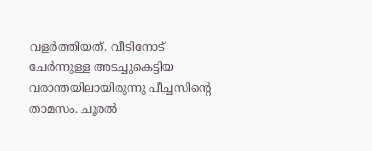വളര്‍ത്തിയത്. വീടിനോട് ചേര്‍ന്നുള്ള അടച്ചുകെട്ടിയ വരാന്തയിലായിരുന്നു പീച്ചസിന്റെ താമസം. ചൂരല്‍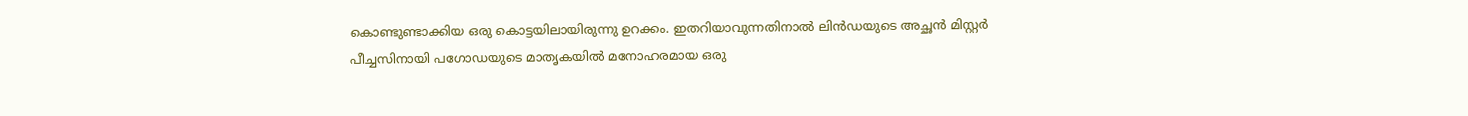കൊണ്ടുണ്ടാക്കിയ ഒരു കൊട്ടയിലായിരുന്നു ഉറക്കം. ഇതറിയാവുന്നതിനാല്‍ ലിന്‍ഡയുടെ അച്ഛന്‍ മിസ്റ്റര്‍ പീച്ചസിനായി പഗോഡയുടെ മാതൃകയില്‍ മനോഹരമായ ഒരു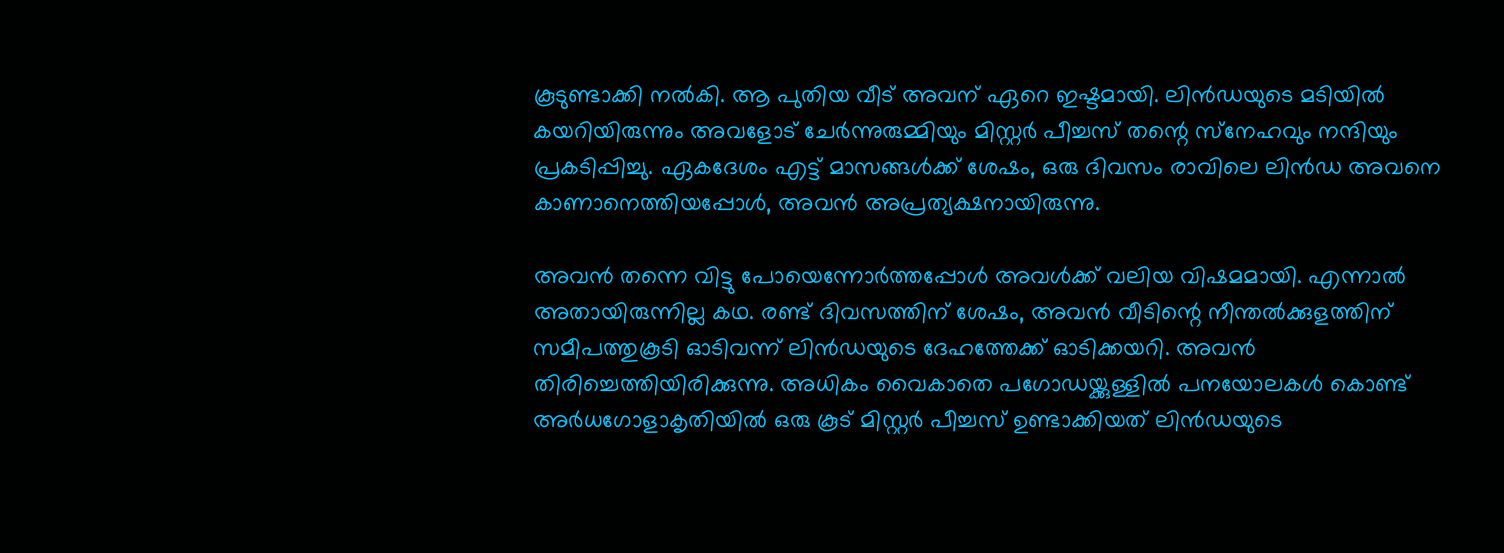കൂടുണ്ടാക്കി നല്‍കി. ആ പുതിയ വീട് അവന് ഏറെ ഇഷ്ടമായി. ലിന്‍ഡയുടെ മടിയില്‍ കയറിയിരുന്നും അവളോട് ചേര്‍ന്നുരുമ്മിയും മിസ്റ്റര്‍ പീച്ചസ് തന്റെ സ്‌നേഹവും നന്ദിയും പ്രകടിപ്പിച്ചു. ഏകദേശം എട്ട് മാസങ്ങള്‍ക്ക് ശേഷം, ഒരു ദിവസം രാവിലെ ലിന്‍ഡ അവനെ കാണാനെത്തിയപ്പോള്‍, അവന്‍ അപ്രത്യക്ഷനായിരുന്നു.

അവന്‍ തന്നെ വിട്ടു പോയെന്നോര്‍ത്തപ്പോള്‍ അവള്‍ക്ക് വലിയ വിഷമമായി. എന്നാല്‍ അതായിരുന്നില്ല കഥ. രണ്ട് ദിവസത്തിന് ശേഷം, അവന്‍ വീടിന്റെ നീന്തല്‍ക്കുളത്തിന് സമീപത്തുകൂടി ഓടിവന്ന് ലിന്‍ഡയുടെ ദേഹത്തേക്ക് ഓടിക്കയറി. അവന്‍ തിരിച്ചെത്തിയിരിക്കുന്നു. അധികം വൈകാതെ പഗോഡയ്ക്കുള്ളില്‍ പനയോലകള്‍ കൊണ്ട് അര്‍ധഗോളാകൃതിയില്‍ ഒരു കൂട് മിസ്റ്റര്‍ പീച്ചസ് ഉണ്ടാക്കിയത് ലിന്‍ഡയുടെ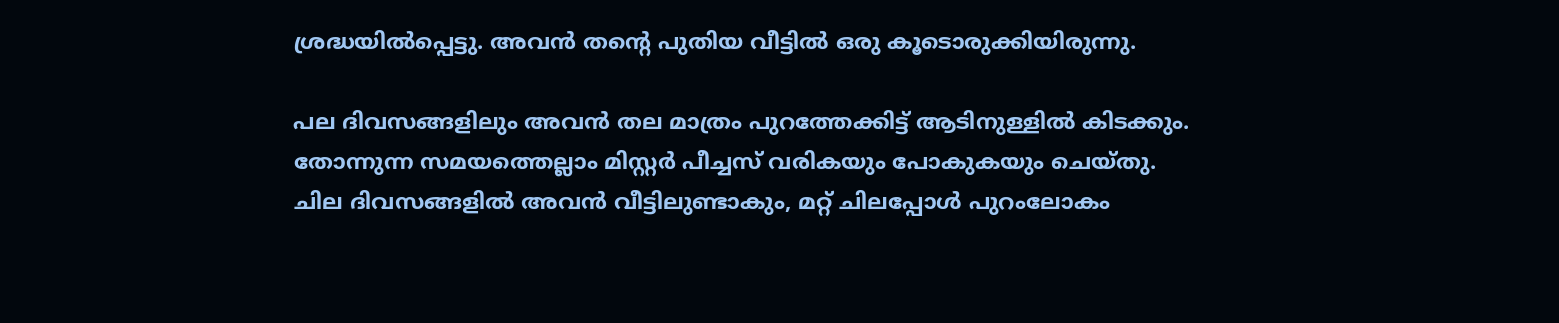ശ്രദ്ധയില്‍പ്പെട്ടു. അവന്‍ തന്റെ പുതിയ വീട്ടില്‍ ഒരു കൂടൊരുക്കിയിരുന്നു.

പല ദിവസങ്ങളിലും അവന്‍ തല മാത്രം പുറത്തേക്കിട്ട് ആടിനുള്ളില്‍ കിടക്കും. തോന്നുന്ന സമയത്തെല്ലാം മിസ്റ്റര്‍ പീച്ചസ് വരികയും പോകുകയും ചെയ്തു. ചില ദിവസങ്ങളില്‍ അവന്‍ വീട്ടിലുണ്ടാകും, മറ്റ് ചിലപ്പോള്‍ പുറംലോകം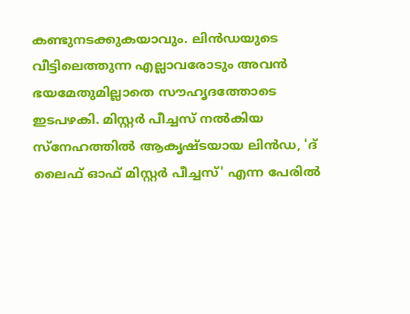കണ്ടുനടക്കുകയാവും. ലിന്‍ഡയുടെ വീട്ടിലെത്തുന്ന എല്ലാവരോടും അവന്‍ ഭയമേതുമില്ലാതെ സൗഹൃദത്തോടെ ഇടപഴകി. മിസ്റ്റര്‍ പീച്ചസ് നല്‍കിയ സ്‌നേഹത്തില്‍ ആകൃഷ്ടയായ ലിന്‍ഡ, 'ദ് ലൈഫ് ഓഫ് മിസ്റ്റര്‍ പീച്ചസ്' എന്ന പേരില്‍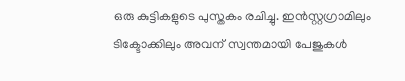ഒരു കുട്ടികളുടെ പുസ്തകം രചിച്ചു. ഇന്‍സ്റ്റഗ്രാമിലും ടിക്ടോക്കിലും അവന് സ്വന്തമായി പേജുകള്‍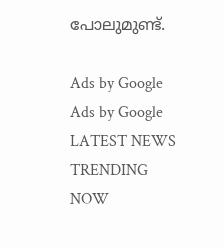പോലുമുണ്ട്.

Ads by Google
Ads by Google
LATEST NEWS
TRENDING NOW